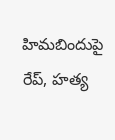హిమబిందుపై రేప్, హత్య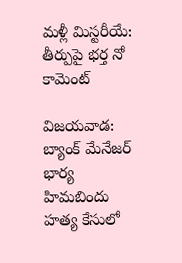మళ్లీ మిస్టరీయే: తీర్పుపై భర్త నో కామెంట్

విజయవాడ: బ్యాంక్ మేనేజర్ భార్య హిమబిందు హత్య కేసులో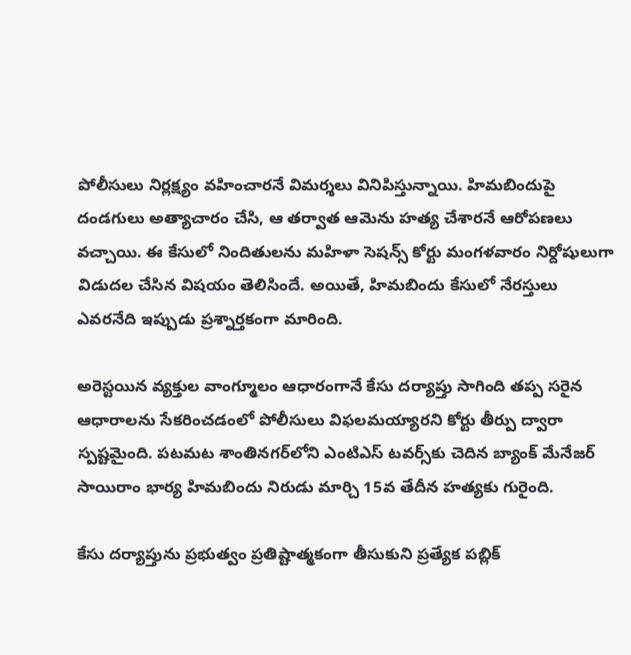పోలీసులు నిర్లక్ష్యం వహించారనే విమర్శలు వినిపిస్తున్నాయి. హిమబిందుపై దండగులు అత్యాచారం చేసి, ఆ తర్వాత ఆమెను హత్య చేశారనే ఆరోపణలు వచ్చాయి. ఈ కేసులో నిందితులను మహిళా సెషన్స్ కోర్టు మంగళవారం నిర్దోషులుగా విడుదల చేసిన విషయం తెలిసిందే. అయితే, హిమబిందు కేసులో నేరస్తులు ఎవరనేది ఇప్పుడు ప్రశ్నార్తకంగా మారింది.

అరెస్టయిన వ్యక్తుల వాంగ్మూలం ఆధారంగానే కేసు దర్యాప్తు సాగింది తప్ప సరైన ఆధారాలను సేకరించడంలో పోలీసులు విఫలమయ్యారని కోర్టు తీర్పు ద్వారా స్పష్టమైంది. పటమట శాంతినగర్‌లోని ఎంటిఎస్ టవర్స్‌కు చెదిన బ్యాంక్ మేనేజర్ సాయిరాం భార్య హిమబిందు నిరుడు మార్చి 15వ తేదీన హత్యకు గురైంది.

కేసు దర్యాప్తును ప్రభుత్వం ప్రతిష్టాత్మకంగా తీసుకుని ప్రత్యేక పబ్లిక్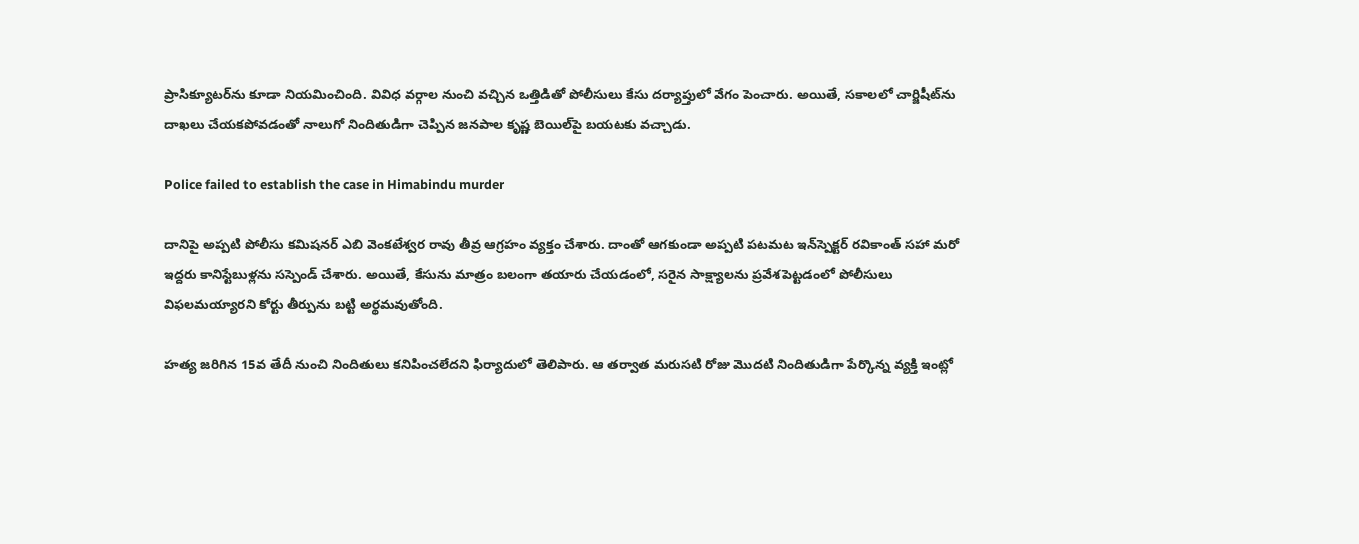ప్రాసిక్యూటర్‌ను కూడా నియమించింది. వివిధ వర్గాల నుంచి వచ్చిన ఒత్తిడితో పోలీసులు కేసు దర్యాప్తులో వేగం పెంచారు. అయితే, సకాలలో చార్జిషీట్‌ను దాఖలు చేయకపోవడంతో నాలుగో నిందితుడిగా చెప్పిన జనపాల కృష్ణ బెయిల్‌పై బయటకు వచ్చాడు.

Police failed to establish the case in Himabindu murder

దానిపై అప్పటి పోలీసు కమిషనర్ ఎబి వెంకటేశ్వర రావు తీవ్ర ఆగ్రహం వ్యక్తం చేశారు. దాంతో ఆగకుండా అప్పటి పటమట ఇన్‌స్పెక్టర్ రవికాంత్ సహా మరో ఇద్దరు కానిస్టేబుళ్లను సస్పెండ్ చేశారు. అయితే, కేసును మాత్రం బలంగా తయారు చేయడంలో, సరైన సాక్ష్యాలను ప్రవేశపెట్టడంలో పోలీసులు విఫలమయ్యారని కోర్టు తీర్పును బట్టి అర్థమవుతోంది.

హత్య జరిగిన 15వ తేదీ నుంచి నిందితులు కనిపించలేదని ఫిర్యాదులో తెలిపారు. ఆ తర్వాత మరుసటి రోజు మొదటి నిందితుడిగా పేర్కొన్న వ్యక్తి ఇంట్లో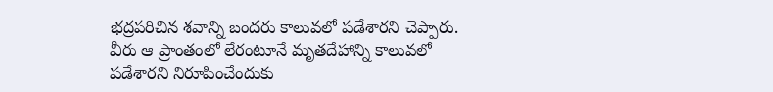భద్రపరిచిన శవాన్ని బందరు కాలువలో పడేశారని చెప్పారు. వీరు ఆ ప్రాంతంలో లేరంటూనే మృతదేహాన్ని కాలువలో పడేశారని నిరూపించేందుకు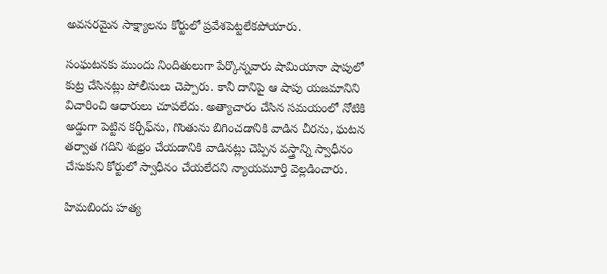అవసరమైన సాక్ష్యాలను కోర్టులో ప్రవేశపెట్టలేకపోయారు.

సంఘటనకు ముందు నిందితులుగా పేర్కొన్నవారు షామియానా షాపులో కుట్ర చేసినట్లు పోలీసులు చెప్పారు. కానీ దానిపై ఆ షాపు యజమానిని విచారించి ఆధారులు చూపలేదు. అత్యాచారం చేసిన సమయంలో నోటికి అడ్డుగా పెట్టిన కర్చీఫ్‌ను, గొంతును బిగించడానికి వాడిన చీరను, ఘటన తర్వాత గదిని శుభ్రం చేయడానికి వాడినట్లు చెప్పిన వస్త్రాన్ని స్వాధీనం చేసుకుని కోర్టులో స్వాధీనం చేయలేదని న్యాయమూర్తి వెల్లడించారు.

హిమబిందు హత్య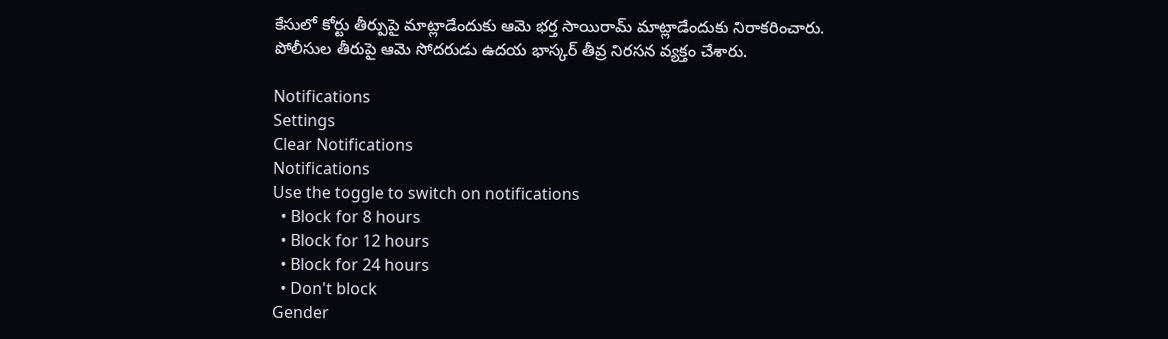కేసులో కోర్టు తీర్పుపై మాట్లాడేందుకు ఆమె భర్త సాయిరామ్ మాట్లాడేందుకు నిరాకరించారు. పోలీసుల తీరుపై ఆమె సోదరుడు ఉదయ భాస్కర్ తీవ్ర నిరసన వ్యక్తం చేశారు.

Notifications
Settings
Clear Notifications
Notifications
Use the toggle to switch on notifications
  • Block for 8 hours
  • Block for 12 hours
  • Block for 24 hours
  • Don't block
Gender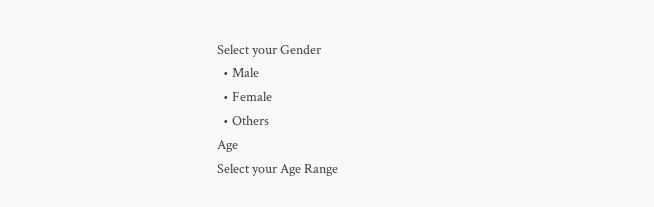Select your Gender
  • Male
  • Female
  • Others
Age
Select your Age Range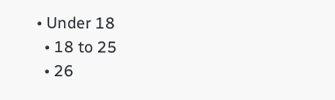• Under 18
  • 18 to 25
  • 26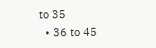to 35
  • 36 to 45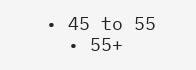• 45 to 55
  • 55+